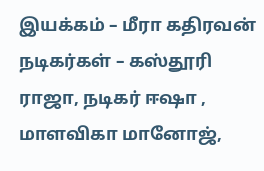இயக்கம் – மீரா கதிரவன்
நடிகர்கள் – கஸ்தூரி ராஜா, நடிகர் ஈஷா , மாளவிகா மானோஜ்,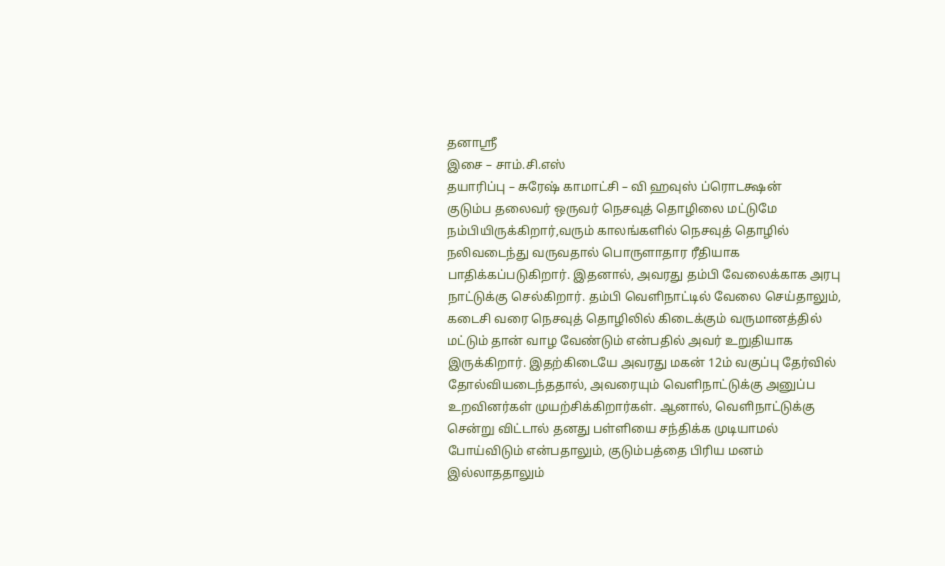தனாஸ்ரீ
இசை – சாம்.சி.எஸ்
தயாரிப்பு – சுரேஷ் காமாட்சி – வி ஹவுஸ் ப்ரொடக்ஷன்
குடும்ப தலைவர் ஒருவர் நெசவுத் தொழிலை மட்டுமே நம்பியிருக்கிறார்,வரும் காலங்களில் நெசவுத் தொழில் நலிவடைந்து வருவதால் பொருளாதார ரீதியாக பாதிக்கப்படுகிறார். இதனால், அவரது தம்பி வேலைக்காக அரபு நாட்டுக்கு செல்கிறார். தம்பி வெளிநாட்டில் வேலை செய்தாலும், கடைசி வரை நெசவுத் தொழிலில் கிடைக்கும் வருமானத்தில் மட்டும் தான் வாழ வேண்டும் என்பதில் அவர் உறுதியாக இருக்கிறார். இதற்கிடையே அவரது மகன் 12ம் வகுப்பு தேர்வில் தோல்வியடைந்ததால், அவரையும் வெளிநாட்டுக்கு அனுப்ப உறவினர்கள் முயற்சிக்கிறார்கள். ஆனால், வெளிநாட்டுக்கு சென்று விட்டால் தனது பள்ளியை சந்திக்க முடியாமல் போய்விடும் என்பதாலும், குடும்பத்தை பிரிய மனம் இல்லாததாலும்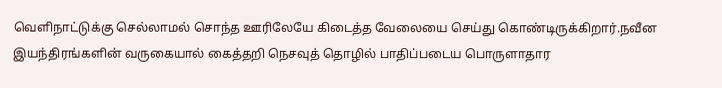வெளிநாட்டுக்கு செல்லாமல் சொந்த ஊரிலேயே கிடைத்த வேலையை செய்து கொண்டிருக்கிறார்.நவீன இயந்திரங்களின் வருகையால் கைத்தறி நெசவுத் தொழில் பாதிப்படைய பொருளாதார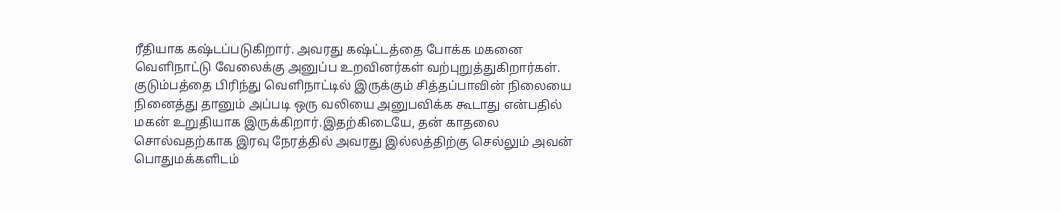ரீதியாக கஷ்டப்படுகிறார். அவரது கஷ்ட்டத்தை போக்க மகனை வெளிநாட்டு வேலைக்கு அனுப்ப உறவினர்கள் வற்புறுத்துகிறார்கள். குடும்பத்தை பிரிந்து வெளிநாட்டில் இருக்கும் சித்தப்பாவின் நிலையை நினைத்து தானும் அப்படி ஒரு வலியை அனுபவிக்க கூடாது என்பதில் மகன் உறுதியாக இருக்கிறார்.இதற்கிடையே, தன் காதலை சொல்வதற்காக இரவு நேரத்தில் அவரது இல்லத்திற்கு செல்லும் அவன் பொதுமக்களிடம்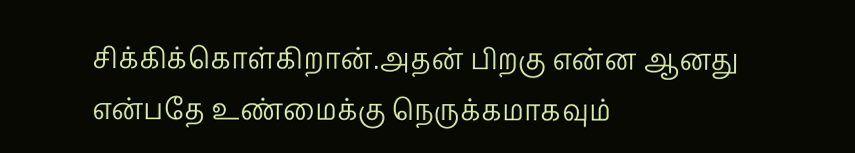சிக்கிக்கொள்கிறான்.அதன் பிறகு என்ன ஆனது என்பதே உண்மைக்கு நெருக்கமாகவும்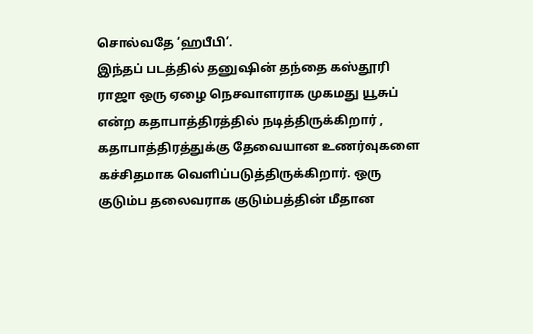சொல்வதே ‘ஹபீபி’.
இந்தப் படத்தில் தனுஷின் தந்தை கஸ்தூரி ராஜா ஒரு ஏழை நெசவாளராக முகமது யூசுப் என்ற கதாபாத்திரத்தில் நடித்திருக்கிறார் , கதாபாத்திரத்துக்கு தேவையான உணர்வுகளை கச்சிதமாக வெளிப்படுத்திருக்கிறார். ஒரு குடும்ப தலைவராக குடும்பத்தின் மீதான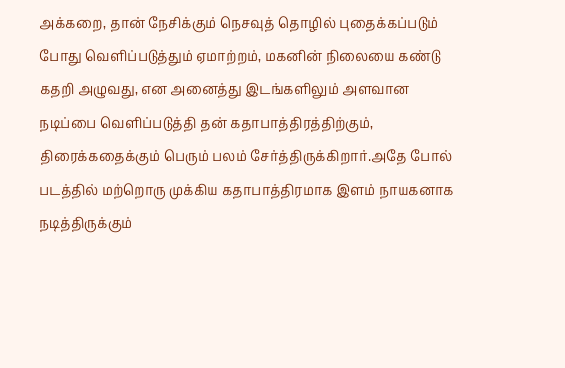அக்கறை, தான் நேசிக்கும் நெசவுத் தொழில் புதைக்கப்படும் போது வெளிப்படுத்தும் ஏமாற்றம், மகனின் நிலையை கண்டு கதறி அழுவது, என அனைத்து இடங்களிலும் அளவான நடிப்பை வெளிப்படுத்தி தன் கதாபாத்திரத்திற்கும், திரைக்கதைக்கும் பெரும் பலம் சேர்த்திருக்கிறார்.அதே போல் படத்தில் மற்றொரு முக்கிய கதாபாத்திரமாக இளம் நாயகனாக நடித்திருக்கும்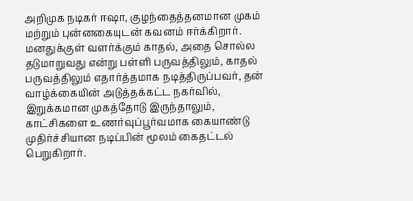அறிமுக நடிகர் ஈஷா, குழந்தைத்தனமான முகம் மற்றும் புன்னகையுடன் கவனம் ஈர்க்கிறார். மனதுக்குள் வளர்க்கும் காதல், அதை சொல்ல தடுமாறுவது என்று பள்ளி பருவத்திலும், காதல் பருவத்திலும் எதார்த்தமாக நடித்திருப்பவர், தன் வாழ்க்கையின் அடுத்தக்கட்ட நகர்வில், இறுக்கமான முகத்தோடு இருந்தாலும், காட்சிகளை உணர்வுப்பூர்வமாக கையாண்டு முதிர்ச்சியான நடிப்பின் மூலம் கைதட்டல் பெறுகிறார்.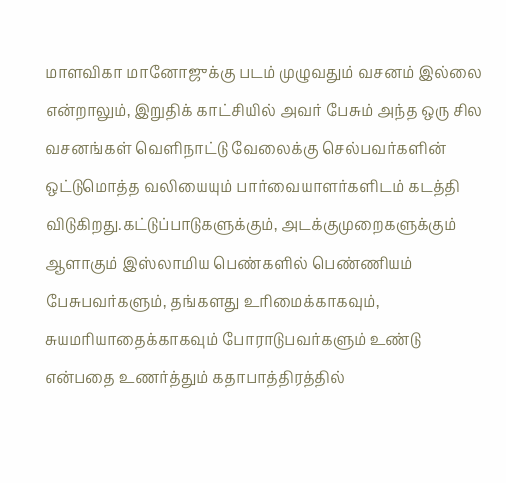மாளவிகா மானோஜுக்கு படம் முழுவதும் வசனம் இல்லை என்றாலும், இறுதிக் காட்சியில் அவர் பேசும் அந்த ஒரு சில வசனங்கள் வெளிநாட்டு வேலைக்கு செல்பவர்களின் ஒட்டுமொத்த வலியையும் பார்வையாளர்களிடம் கடத்தி விடுகிறது.கட்டுப்பாடுகளுக்கும், அடக்குமுறைகளுக்கும் ஆளாகும் இஸ்லாமிய பெண்களில் பெண்ணியம் பேசுபவர்களும், தங்களது உரிமைக்காகவும், சுயமரியாதைக்காகவும் போராடுபவர்களும் உண்டு என்பதை உணர்த்தும் கதாபாத்திரத்தில்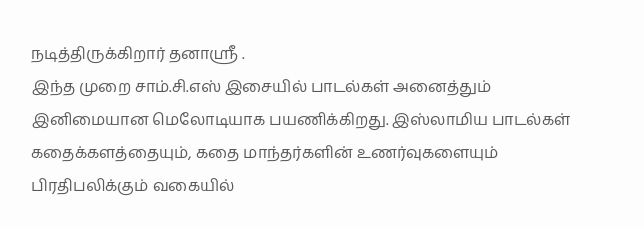நடித்திருக்கிறார் தனாஸ்ரீ .
இந்த முறை சாம்.சி.எஸ் இசையில் பாடல்கள் அனைத்தும் இனிமையான மெலோடியாக பயணிக்கிறது. இஸ்லாமிய பாடல்கள் கதைக்களத்தையும், கதை மாந்தர்களின் உணர்வுகளையும் பிரதிபலிக்கும் வகையில்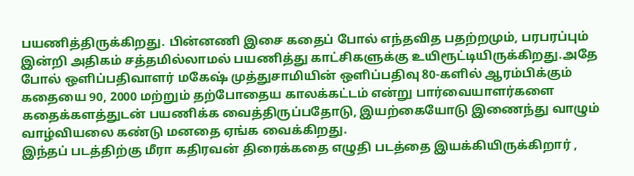பயணித்திருக்கிறது. பின்னணி இசை கதைப் போல் எந்தவித பதற்றமும், பரபரப்பும் இன்றி அதிகம் சத்தமில்லாமல் பயணித்து காட்சிகளுக்கு உயிரூட்டியிருக்கிறது.அதே போல் ஒளிப்பதிவாளர் மகேஷ் முத்துசாமியின் ஒளிப்பதிவு 80-களில் ஆரம்பிக்கும் கதையை 90, 2000 மற்றும் தற்போதைய காலக்கட்டம் என்று பார்வையாளர்களை கதைக்களத்துடன் பயணிக்க வைத்திருப்பதோடு, இயற்கையோடு இணைந்து வாழும் வாழ்வியலை கண்டு மனதை ஏங்க வைக்கிறது.
இந்தப் படத்திற்கு மீரா கதிரவன் திரைக்கதை எழுதி படத்தை இயக்கியிருக்கிறார் ,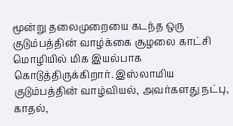மூன்று தலைமுறையை கடந்த ஒரு குடும்பத்தின் வாழ்க்கை சூழலை காட்சி மொழியில் மிக இயல்பாக கொடுத்திருக்கிறார். இஸ்லாமிய குடும்பத்தின் வாழ்வியல், அவர்களது நட்பு, காதல்,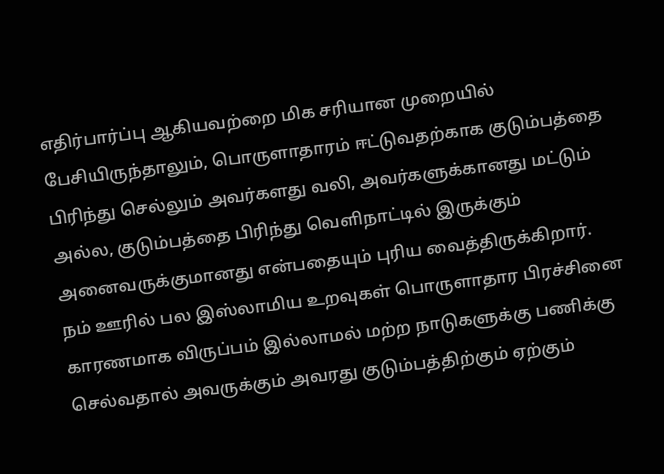எதிர்பார்ப்பு ஆகியவற்றை மிக சரியான முறையில் பேசியிருந்தாலும், பொருளாதாரம் ஈட்டுவதற்காக குடும்பத்தை பிரிந்து செல்லும் அவர்களது வலி, அவர்களுக்கானது மட்டும் அல்ல, குடும்பத்தை பிரிந்து வெளிநாட்டில் இருக்கும் அனைவருக்குமானது என்பதையும் புரிய வைத்திருக்கிறார். நம் ஊரில் பல இஸ்லாமிய உறவுகள் பொருளாதார பிரச்சினை காரணமாக விருப்பம் இல்லாமல் மற்ற நாடுகளுக்கு பணிக்கு செல்வதால் அவருக்கும் அவரது குடும்பத்திற்கும் ஏற்கும்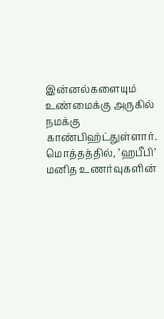இன்னல்களையும் உண்மைக்கு அருகில் நமக்கு காண்பிஹ்ட்துள்ளார்.
மொத்தத்தில், ’ஹபீபி’ மனித உணர்வுகளின்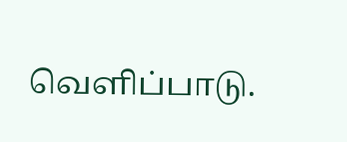வெளிப்பாடு.